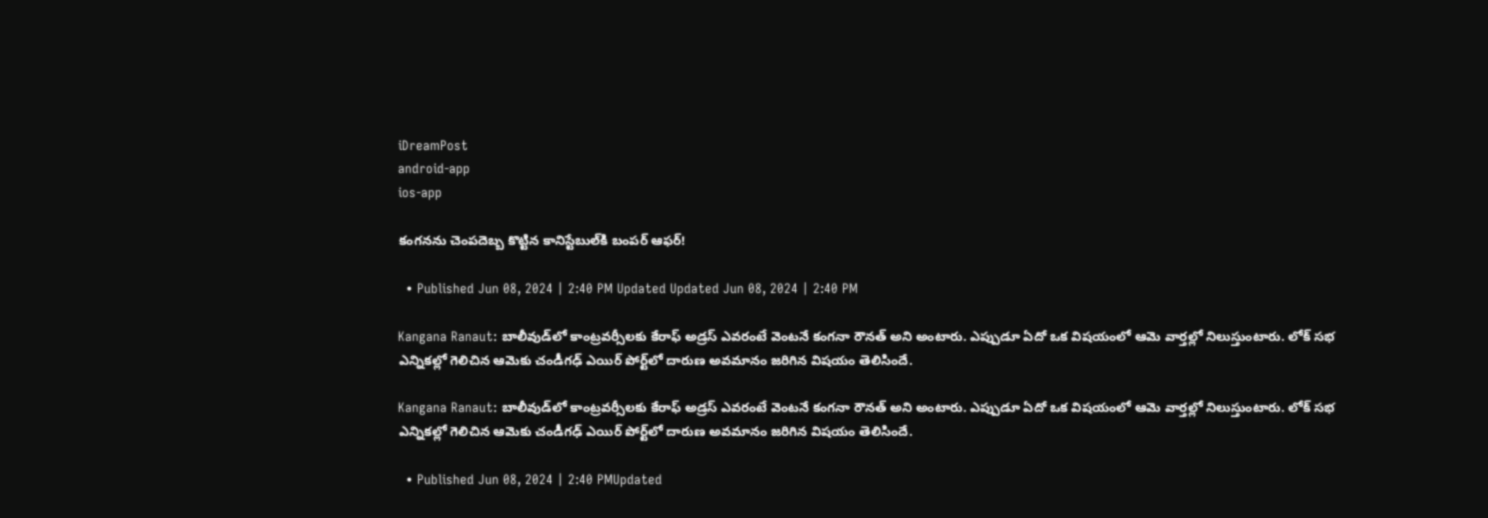iDreamPost
android-app
ios-app

కంగనను చెంపదెబ్బ కొట్టిన కానిస్టేబుల్‌కి బంపర్ ఆఫర్!

  • Published Jun 08, 2024 | 2:40 PM Updated Updated Jun 08, 2024 | 2:40 PM

Kangana Ranaut: బాలీవుడ్‌లో కాంట్రవర్సీలకు కేరాఫ్ అడ్రస్ ఎవరంటే వెంటనే కంగనా రౌనత్ అని అంటారు. ఎప్పుడూ ఏదో ఒక విషయంలో ఆమె వార్తల్లో నిలుస్తుంటారు. లోక్ సభ ఎన్నికల్లో గెలిచిన ఆమెకు చండీగఢ్ ఎయిర్ పోర్ట్‌లో దారుణ అవమానం జరిగిన విషయం తెలిసిందే.

Kangana Ranaut: బాలీవుడ్‌లో కాంట్రవర్సీలకు కేరాఫ్ అడ్రస్ ఎవరంటే వెంటనే కంగనా రౌనత్ అని అంటారు. ఎప్పుడూ ఏదో ఒక విషయంలో ఆమె వార్తల్లో నిలుస్తుంటారు. లోక్ సభ ఎన్నికల్లో గెలిచిన ఆమెకు చండీగఢ్ ఎయిర్ పోర్ట్‌లో దారుణ అవమానం జరిగిన విషయం తెలిసిందే.

  • Published Jun 08, 2024 | 2:40 PMUpdated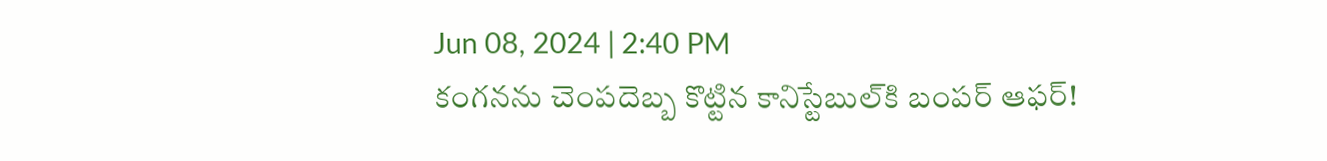Jun 08, 2024 | 2:40 PM
కంగనను చెంపదెబ్బ కొట్టిన కానిస్టేబుల్‌కి బంపర్ ఆఫర్!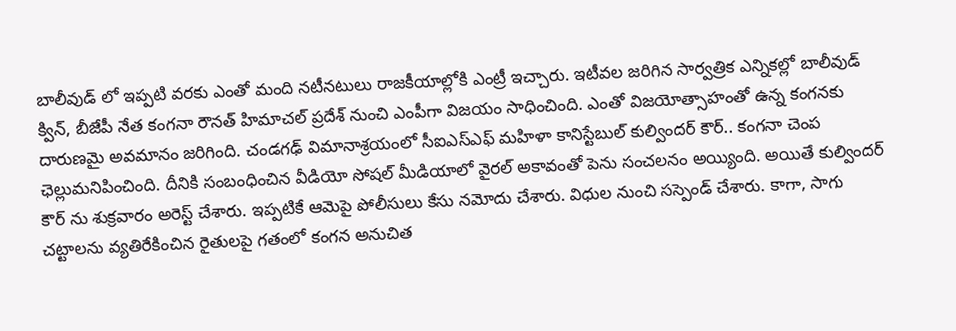బాలీవుడ్ లో ఇప్పటి వరకు ఎంతో మంది నటీనటులు రాజకీయాల్లోకి ఎంట్రీ ఇచ్చారు. ఇటీవల జరిగిన సార్వత్రిక ఎన్నికల్లో బాలీవుడ్ క్విన్, బీజేపీ నేత కంగనా రౌనత్ హిమాచల్ ప్రదేశ్ నుంచి ఎంపీగా విజయం సాధించింది. ఎంతో విజయోత్సాహంతో ఉన్న కంగనకు దారుణమై అవమానం జరిగింది. చండగఢ్ విమానాశ్రయంలో సీఐఎస్ఎఫ్ మహిళా కానిస్టేబుల్ కుల్విందర్ కౌర్.. కంగనా చెంప ఛెల్లుమనిపించింది. దీనికి సంబంధించిన వీడియో సోషల్ మీడియాలో వైరల్ అకావంతో పెను సంచలనం అయ్యింది. అయితే కుల్విందర్ కౌర్ ను శుక్రవారం అరెస్ట్ చేశారు. ఇప్పటికే ఆమెపై పోలీసులు కేసు నమోదు చేశారు. విధుల నుంచి సస్పెండ్ చేశారు. కాగా, సాగు చట్టాలను వ్యతిరేకించిన రైతులపై గతంలో కంగన అనుచిత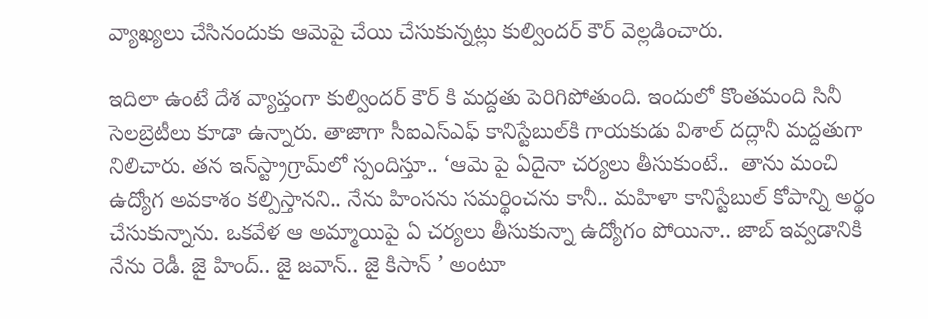వ్యాఖ్యలు చేసినందుకు ఆమెపై చేయి చేసుకున్నట్లు కుల్విందర్ కౌర్ వెల్లడించారు.

ఇదిలా ఉంటే దేశ వ్యాప్తంగా కుల్విందర్ కౌర్ కి మద్దతు పెరిగిపోతుంది. ఇందులో కొంతమంది సినీ సెలబ్రెటీలు కూడా ఉన్నారు. తాజాగా సీఐఎస్ఎఫ్ కానిస్టేబుల్‌కి గాయకుడు విశాల్ దద్లానీ మద్దతుగా నిలిచారు. తన ఇన్‌స్ట్రాగ్రామ్‌లో స్పందిస్తూ.. ‘ఆమె పై ఏదైనా చర్యలు తీసుకుంటే..  తాను మంచి ఉద్యోగ అవకాశం కల్పిస్తానని.. నేను హింసను సమర్థించను కానీ.. మహిళా కానిస్టేబుల్ కోపాన్ని అర్థం చేసుకున్నాను. ఒకవేళ ఆ అమ్మాయిపై ఏ చర్యలు తీసుకున్నా ఉద్యోగం పోయినా.. జాబ్ ఇవ్వడానికి నేను రెడీ. జై హింద్.. జై జవాన్.. జై కిసాన్ ’ అంటూ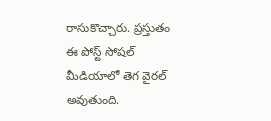రాసుకొచ్చారు. ప్రస్తుతం ఈ పోస్ట్ సోషల్ మీడియాలో తెగ వైరల్ అవుతుంది.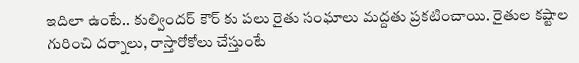ఇదిలా ఉంటే.. కుల్విందర్ కౌర్ కు పలు రైతు సంఘాలు మద్దతు ప్రకటించాయి. రైతుల కష్టాల గురించి దర్నాలు, రాస్తారోకోలు చేస్తుంటే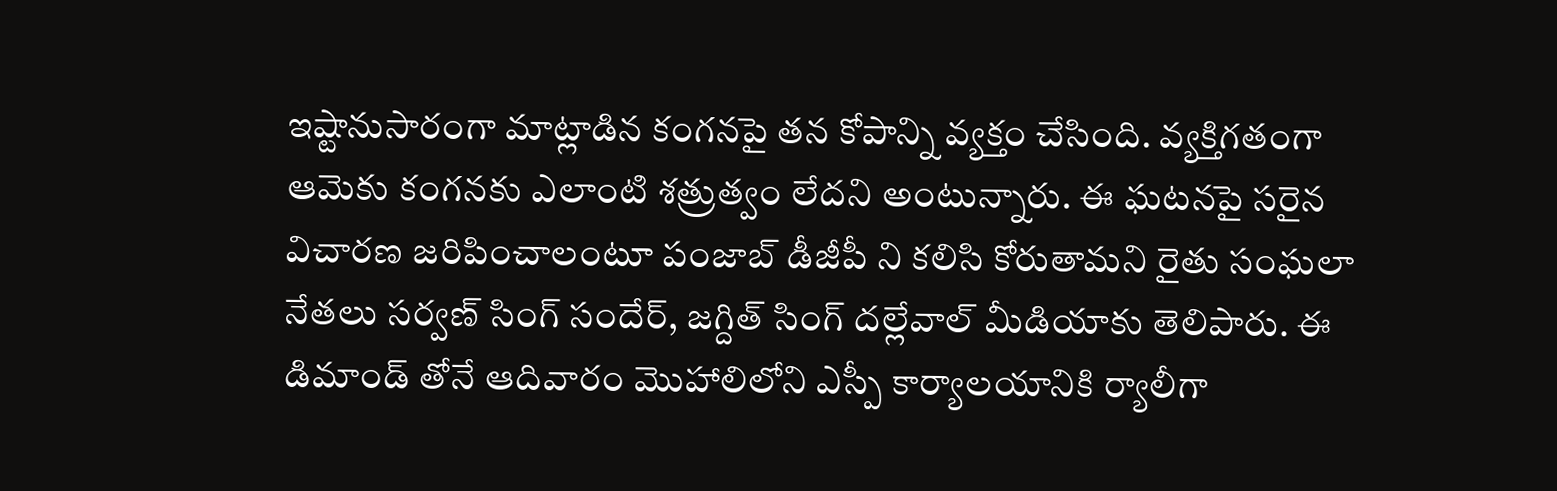ఇష్టానుసారంగా మాట్లాడిన కంగనపై తన కోపాన్ని వ్యక్తం చేసింది. వ్యక్తిగతంగా ఆమెకు కంగనకు ఎలాంటి శత్రుత్వం లేదని అంటున్నారు. ఈ ఘటనపై సరైన విచారణ జరిపించాలంటూ పంజాబ్ డీజీపీ ని కలిసి కోరుతామని రైతు సంఘలా నేతలు సర్వణ్ సింగ్ సందేర్, జగ్దిత్ సింగ్ దల్లేవాల్ మీడియాకు తెలిపారు. ఈ డిమాండ్ తోనే ఆదివారం మొహాలిలోని ఎస్పీ కార్యాలయానికి ర్యాలీగా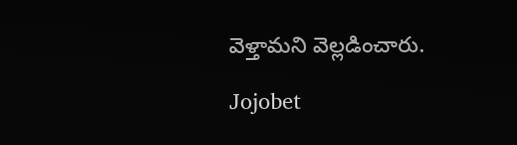వెళ్తామని వెల్లడించారు.

Jojobet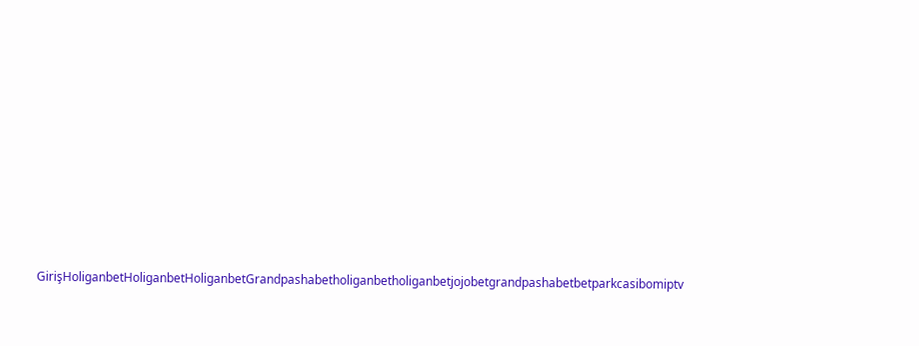GirişHoliganbetHoliganbetHoliganbetGrandpashabetholiganbetholiganbetjojobetgrandpashabetbetparkcasibomiptv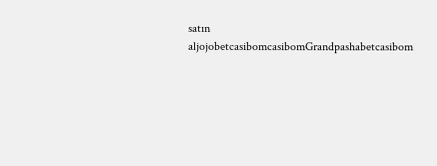satın aljojobetcasibomcasibomGrandpashabetcasibom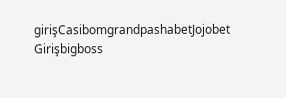girişCasibomgrandpashabetJojobet Girişbigboss